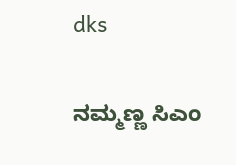dks

ನಮ್ಮಣ್ಣ ಸಿಎಂ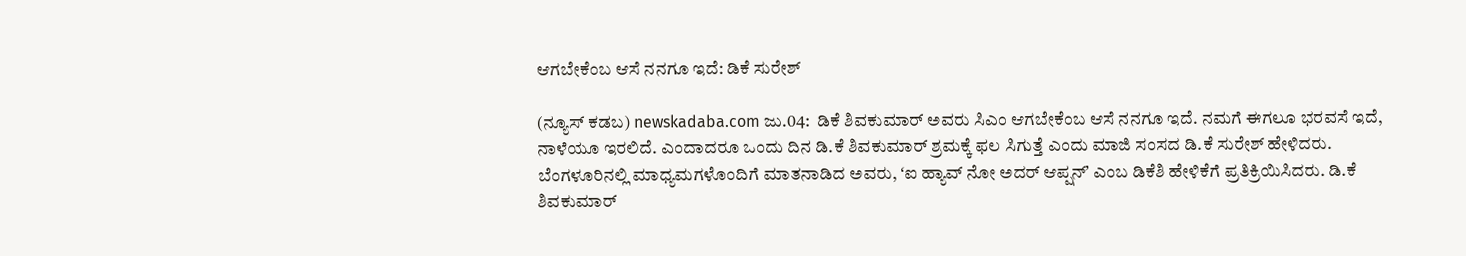ಆಗಬೇಕೆಂಬ ಆಸೆ ನನಗೂ ಇದೆ: ಡಿಕೆ ಸುರೇಶ್‌

(ನ್ಯೂಸ್‌ ಕಡಬ) newskadaba.com ಜು.04:  ಡಿಕೆ ಶಿವಕುಮಾರ್‌ ಅವರು ಸಿಎಂ ಆಗಬೇಕೆಂಬ ಆಸೆ ನನಗೂ ಇದೆ. ನಮಗೆ ಈಗಲೂ ಭರವಸೆ ಇದೆ, ನಾಳೆಯೂ ಇರಲಿದೆ. ಎಂದಾದರೂ ಒಂದು ದಿನ ಡಿ.ಕೆ ಶಿವಕುಮಾರ್ ಶ್ರಮಕ್ಕೆ ಫಲ ಸಿಗುತ್ತೆ ಎಂದು ಮಾಜಿ ಸಂಸದ ಡಿ.ಕೆ ಸುರೇಶ್‌ ಹೇಳಿದರು. ಬೆಂಗಳೂರಿನಲ್ಲಿ ಮಾಧ್ಯಮಗಳೊಂದಿಗೆ ಮಾತನಾಡಿದ ಅವರು, ʻಐ ಹ್ಯಾವ್ ನೋ ಅದರ್ ಆಪ್ಷನ್ʼ ಎಂಬ ಡಿಕೆಶಿ ಹೇಳಿಕೆಗೆ ಪ್ರತಿಕ್ರಿಯಿಸಿದರು. ಡಿ.ಕೆ ಶಿವಕುಮಾರ್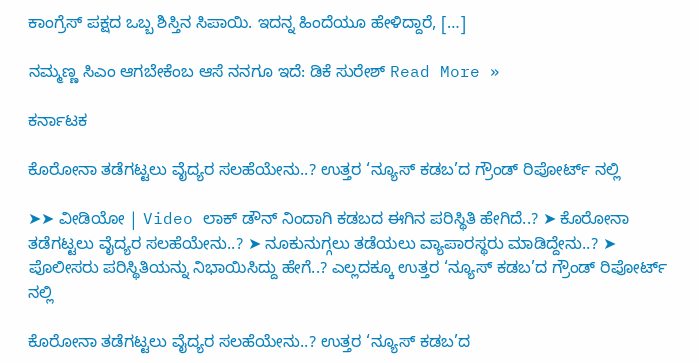ಕಾಂಗ್ರೆಸ್ ಪಕ್ಷದ ಒಬ್ಬ ಶಿಸ್ತಿನ ಸಿಪಾಯಿ. ಇದನ್ನ ಹಿಂದೆಯೂ ಹೇಳಿದ್ದಾರೆ, […]

ನಮ್ಮಣ್ಣ ಸಿಎಂ ಆಗಬೇಕೆಂಬ ಆಸೆ ನನಗೂ ಇದೆ: ಡಿಕೆ ಸುರೇಶ್‌ Read More »

ಕರ್ನಾಟಕ

ಕೊರೋನಾ ತಡೆಗಟ್ಟಲು ವೈದ್ಯರ ಸಲಹೆಯೇನು..? ಉತ್ತರ ‘ನ್ಯೂಸ್ ಕಡಬ’ದ ಗ್ರೌಂಡ್ ರಿಪೋರ್ಟ್ ನಲ್ಲಿ

➤➤ ವೀಡಿಯೋ | Video ಲಾಕ್ ಡೌನ್ ನಿಂದಾಗಿ ಕಡಬದ ಈಗಿನ ಪರಿಸ್ಥಿತಿ ಹೇಗಿದೆ..? ➤ ಕೊರೋನಾ ತಡೆಗಟ್ಟಲು ವೈದ್ಯರ ಸಲಹೆಯೇನು..? ➤ ನೂಕುನುಗ್ಗಲು ತಡೆಯಲು ವ್ಯಾಪಾರಸ್ಥರು ಮಾಡಿದ್ದೇನು..? ➤ ಪೊಲೀಸರು ಪರಿಸ್ಥಿತಿಯನ್ನು ನಿಭಾಯಿಸಿದ್ದು ಹೇಗೆ..? ಎಲ್ಲದಕ್ಕೂ ಉತ್ತರ ‘ನ್ಯೂಸ್ ಕಡಬ’ದ ಗ್ರೌಂಡ್ ರಿಪೋರ್ಟ್ ನಲ್ಲಿ

ಕೊರೋನಾ ತಡೆಗಟ್ಟಲು ವೈದ್ಯರ ಸಲಹೆಯೇನು..? ಉತ್ತರ ‘ನ್ಯೂಸ್ ಕಡಬ’ದ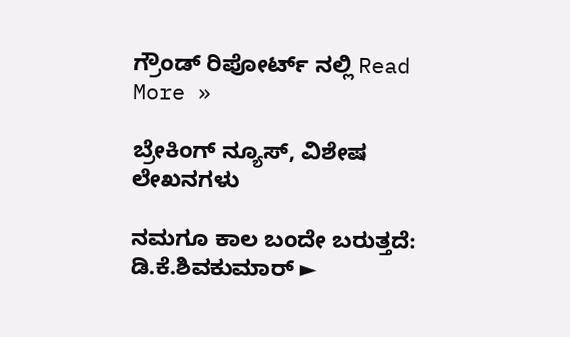ಗ್ರೌಂಡ್ ರಿಪೋರ್ಟ್ ನಲ್ಲಿ Read More »

ಬ್ರೇಕಿಂಗ್ ನ್ಯೂಸ್, ವಿಶೇಷ ಲೇಖನಗಳು

ನಮಗೂ ಕಾಲ ಬಂದೇ ಬರುತ್ತದೆ: ಡಿ.ಕೆ.ಶಿವಕುಮಾರ್ ►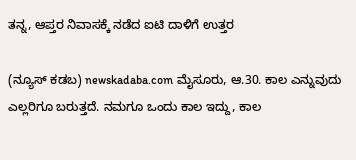ತನ್ನ, ಆಪ್ತರ ನಿವಾಸಕ್ಕೆ ನಡೆದ ಐಟಿ ದಾಳಿಗೆ ಉತ್ತರ

(ನ್ಯೂಸ್ ಕಡಬ) newskadaba.com ಮೈಸೂರು, ಆ.30. ಕಾಲ ಎನ್ನುವುದು ಎಲ್ಲರಿಗೂ ಬರುತ್ತದೆ. ನಮಗೂ ಒಂದು ಕಾಲ ಇದ್ದು, ಕಾಲ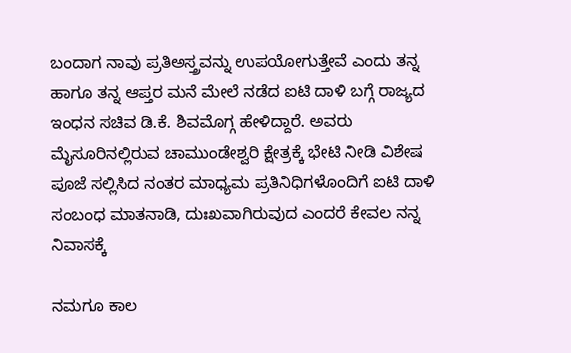ಬಂದಾಗ ನಾವು ಪ್ರತಿಅಸ್ತ್ರವನ್ನು ಉಪಯೋಗುತ್ತೇವೆ ಎಂದು ತನ್ನ ಹಾಗೂ ತನ್ನ ಆಪ್ತರ ಮನೆ ಮೇಲೆ ನಡೆದ ಐಟಿ ದಾಳಿ ಬಗ್ಗೆ ರಾಜ್ಯದ ಇಂಧನ ಸಚಿವ ಡಿ.ಕೆ. ಶಿವಮೊಗ್ಗ ಹೇಳಿದ್ದಾರೆ. ಅವರು ಮೈಸೂರಿನಲ್ಲಿರುವ ಚಾಮುಂಡೇಶ್ವರಿ ಕ್ಷೇತ್ರಕ್ಕೆ ಭೇಟಿ ನೀಡಿ ವಿಶೇಷ ಪೂಜೆ ಸಲ್ಲಿಸಿದ ನಂತರ ಮಾಧ್ಯಮ ಪ್ರತಿನಿಧಿಗಳೊಂದಿಗೆ ಐಟಿ ದಾಳಿ ಸಂಬಂಧ ಮಾತನಾಡಿ, ದುಃಖವಾಗಿರುವುದ ಎಂದರೆ ಕೇವಲ ನನ್ನ ನಿವಾಸಕ್ಕೆ

ನಮಗೂ ಕಾಲ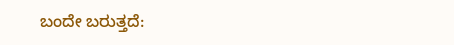ಬಂದೇ ಬರುತ್ತದೆ: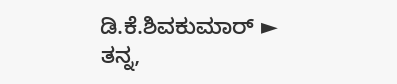ಡಿ.ಕೆ.ಶಿವಕುಮಾರ್ ► ತನ್ನ,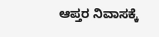ಆಪ್ತರ ನಿವಾಸಕ್ಕೆ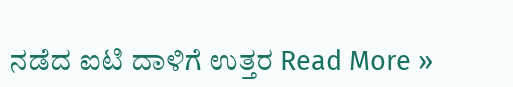ನಡೆದ ಐಟಿ ದಾಳಿಗೆ ಉತ್ತರ Read More »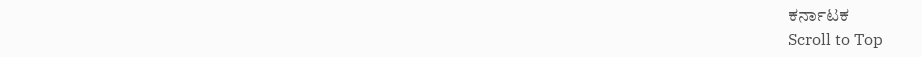ಕರ್ನಾಟಕ
Scroll to Top